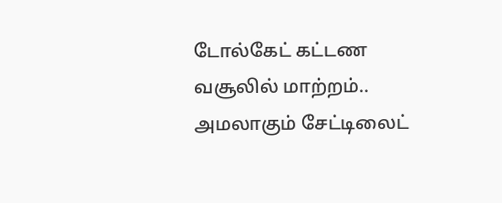டோல்கேட் கட்டண வசூலில் மாற்றம்.. அமலாகும் சேட்டிலைட்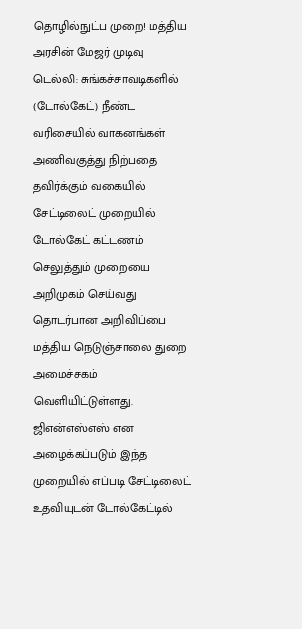தொழில்நுட்ப முறை! மத்திய அரசின் மேஜர் முடிவு
டெல்லி: சுங்கச்சாவடிகளில் (டோல்கேட்) நீண்ட வரிசையில் வாகனங்கள் அணிவகுத்து நிற்பதை தவிர்க்கும் வகையில் சேட்டிலைட் முறையில் டோல்கேட் கட்டணம் செலுத்தும் முறையை அறிமுகம் செய்வது தொடர்பான அறிவிப்பை மத்திய நெடுஞ்சாலை துறை அமைச்சகம் வெளியிட்டுள்ளது. ஜிஎன்எஸ்எஸ் என அழைக்கப்படும் இந்த முறையில் எப்படி சேட்டிலைட் உதவியுடன் டோல்கேட்டில்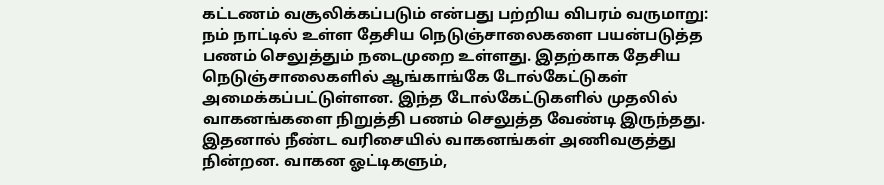கட்டணம் வசூலிக்கப்படும் என்பது பற்றிய விபரம் வருமாறு:
நம் நாட்டில் உள்ள தேசிய நெடுஞ்சாலைகளை பயன்படுத்த பணம் செலுத்தும் நடைமுறை உள்ளது. இதற்காக தேசிய நெடுஞ்சாலைகளில் ஆங்காங்கே டோல்கேட்டுகள் அமைக்கப்பட்டுள்ளன. இந்த டோல்கேட்டுகளில் முதலில் வாகனங்களை நிறுத்தி பணம் செலுத்த வேண்டி இருந்தது. இதனால் நீண்ட வரிசையில் வாகனங்கள் அணிவகுத்து நின்றன. வாகன ஓட்டிகளும்,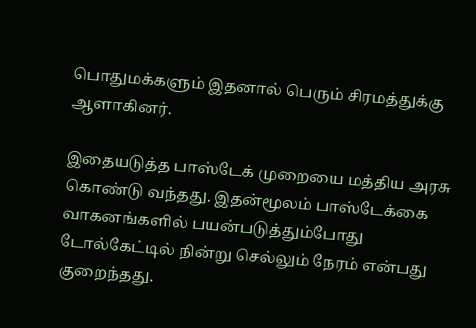பொதுமக்களும் இதனால் பெரும் சிரமத்துக்கு ஆளாகினர்.

இதையடுத்த பாஸ்டேக் முறையை மத்திய அரசு கொண்டு வந்தது. இதன்மூலம் பாஸ்டேக்கை வாகனங்களில் பயன்படுத்தும்போது டோல்கேட்டில் நின்று செல்லும் நேரம் என்பது குறைந்தது.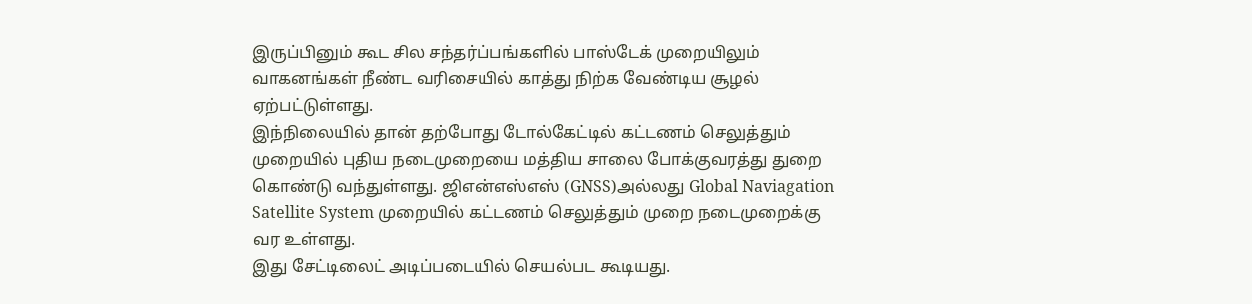இருப்பினும் கூட சில சந்தர்ப்பங்களில் பாஸ்டேக் முறையிலும் வாகனங்கள் நீண்ட வரிசையில் காத்து நிற்க வேண்டிய சூழல் ஏற்பட்டுள்ளது.
இந்நிலையில் தான் தற்போது டோல்கேட்டில் கட்டணம் செலுத்தும் முறையில் புதிய நடைமுறையை மத்திய சாலை போக்குவரத்து துறை கொண்டு வந்துள்ளது. ஜிஎன்எஸ்எஸ் (GNSS)அல்லது Global Naviagation Satellite System முறையில் கட்டணம் செலுத்தும் முறை நடைமுறைக்கு வர உள்ளது.
இது சேட்டிலைட் அடிப்படையில் செயல்பட கூடியது.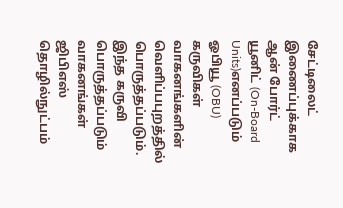சேட்டிலைட் இணைப்புக்காக ஆன் போர்ட் யூனிட் (On-Board Units)எனப்படும் ஓபியூ (OBU) கருவிகள் வாகனங்களின் வெளிப்பபுறத்தில் பொருத்தப்படும். இந்த கருவி பொருத்தப்படும் வாகனங்கள் ஜிபிஎஸ் தொழில்நுட்பம்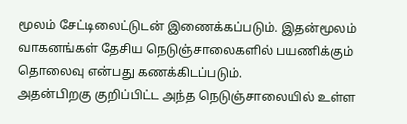மூலம் சேட்டிலைட்டுடன் இணைக்கப்படும். இதன்மூலம் வாகனங்கள் தேசிய நெடுஞ்சாலைகளில் பயணிக்கும் தொலைவு என்பது கணக்கிடப்படும்.
அதன்பிறகு குறிப்பிட்ட அந்த நெடுஞ்சாலையில் உள்ள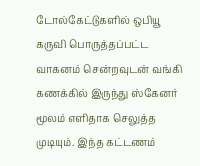டோல்கேட்டுகளில் ஒபியூ கருவி பொருத்தப்பட்ட வாகனம் சென்றவுடன் வங்கி கணக்கில் இருந்து ஸ்கேனர் மூலம் எளிதாக செலுத்த முடியும். இந்த கட்டணம்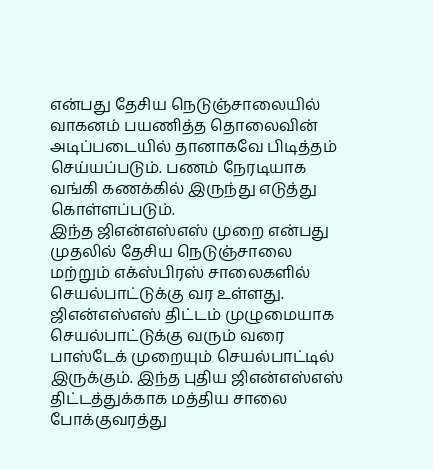என்பது தேசிய நெடுஞ்சாலையில் வாகனம் பயணித்த தொலைவின் அடிப்படையில் தானாகவே பிடித்தம் செய்யப்படும். பணம் நேரடியாக வங்கி கணக்கில் இருந்து எடுத்து கொள்ளப்படும்.
இந்த ஜிஎன்எஸ்எஸ் முறை என்பது முதலில் தேசிய நெடுஞ்சாலை மற்றும் எக்ஸ்பிரஸ் சாலைகளில் செயல்பாட்டுக்கு வர உள்ளது. ஜிஎன்எஸ்எஸ் திட்டம் முழுமையாக செயல்பாட்டுக்கு வரும் வரை பாஸ்டேக் முறையும் செயல்பாட்டில் இருக்கும். இந்த புதிய ஜிஎன்எஸ்எஸ் திட்டத்துக்காக மத்திய சாலை போக்குவரத்து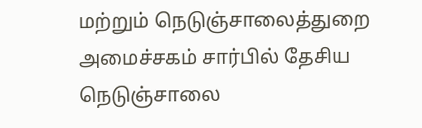மற்றும் நெடுஞ்சாலைத்துறை அமைச்சகம் சார்பில் தேசிய நெடுஞ்சாலை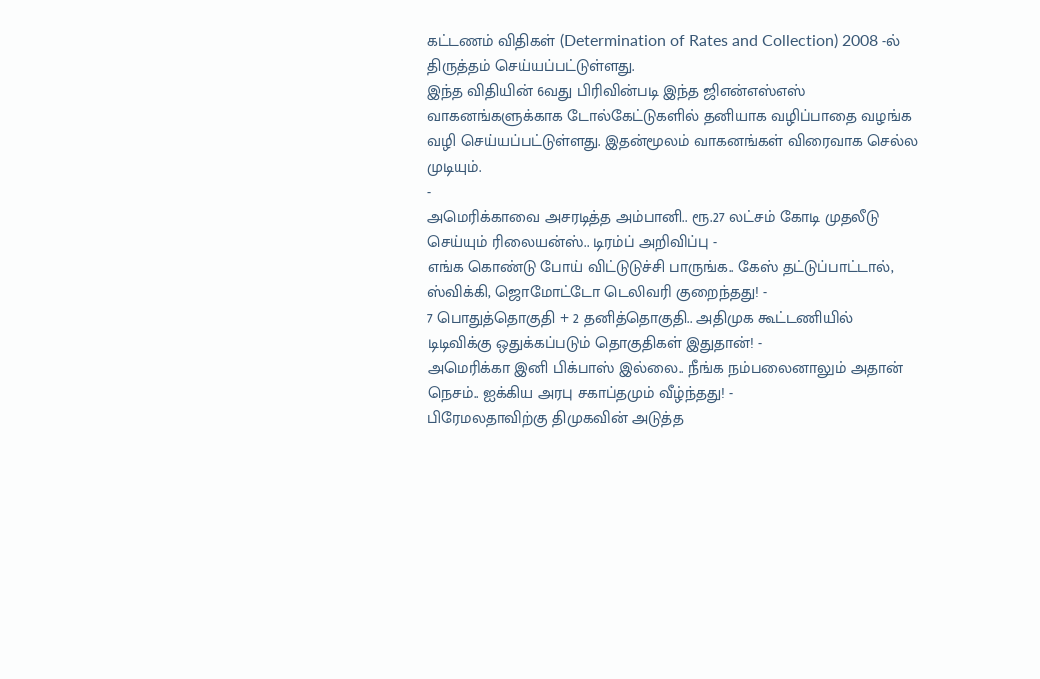கட்டணம் விதிகள் (Determination of Rates and Collection) 2008 -ல் திருத்தம் செய்யப்பட்டுள்ளது.
இந்த விதியின் 6வது பிரிவின்படி இந்த ஜிஎன்எஸ்எஸ் வாகனங்களுக்காக டோல்கேட்டுகளில் தனியாக வழிப்பாதை வழங்க வழி செய்யப்பட்டுள்ளது. இதன்மூலம் வாகனங்கள் விரைவாக செல்ல முடியும்.
-
அமெரிக்காவை அசரடித்த அம்பானி.. ரூ.27 லட்சம் கோடி முதலீடு செய்யும் ரிலையன்ஸ்.. டிரம்ப் அறிவிப்பு -
எங்க கொண்டு போய் விட்டுடுச்சி பாருங்க.. கேஸ் தட்டுப்பாட்டால், ஸ்விக்கி, ஜொமோட்டோ டெலிவரி குறைந்தது! -
7 பொதுத்தொகுதி + 2 தனித்தொகுதி.. அதிமுக கூட்டணியில் டிடிவிக்கு ஒதுக்கப்படும் தொகுதிகள் இதுதான்! -
அமெரிக்கா இனி பிக்பாஸ் இல்லை.. நீங்க நம்பலைனாலும் அதான் நெசம்.. ஐக்கிய அரபு சகாப்தமும் வீழ்ந்தது! -
பிரேமலதாவிற்கு திமுகவின் அடுத்த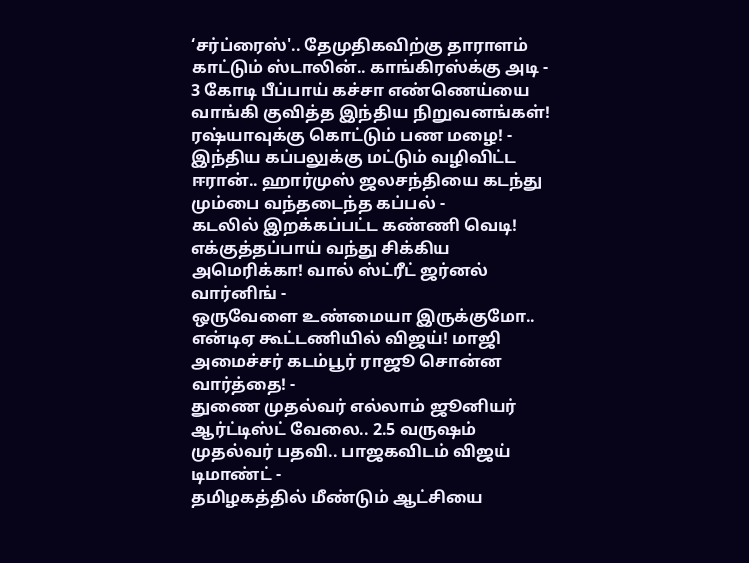‘சர்ப்ரைஸ்'.. தேமுதிகவிற்கு தாராளம் காட்டும் ஸ்டாலின்.. காங்கிரஸ்க்கு அடி -
3 கோடி பீப்பாய் கச்சா எண்ணெய்யை வாங்கி குவித்த இந்திய நிறுவனங்கள்! ரஷ்யாவுக்கு கொட்டும் பண மழை! -
இந்திய கப்பலுக்கு மட்டும் வழிவிட்ட ஈரான்.. ஹார்முஸ் ஜலசந்தியை கடந்து மும்பை வந்தடைந்த கப்பல் -
கடலில் இறக்கப்பட்ட கண்ணி வெடி! எக்குத்தப்பாய் வந்து சிக்கிய அமெரிக்கா! வால் ஸ்ட்ரீட் ஜர்னல் வார்னிங் -
ஒருவேளை உண்மையா இருக்குமோ.. என்டிஏ கூட்டணியில் விஜய்! மாஜி அமைச்சர் கடம்பூர் ராஜூ சொன்ன வார்த்தை! -
துணை முதல்வர் எல்லாம் ஜூனியர் ஆர்ட்டிஸ்ட் வேலை.. 2.5 வருஷம் முதல்வர் பதவி.. பாஜகவிடம் விஜய் டிமாண்ட் -
தமிழகத்தில் மீண்டும் ஆட்சியை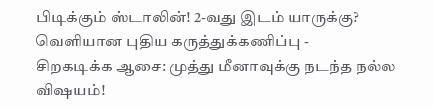பிடிக்கும் ஸ்டாலின்! 2-வது இடம் யாருக்கு? வெளியான புதிய கருத்துக்கணிப்பு -
சிறகடிக்க ஆசை: முத்து மீனாவுக்கு நடந்த நல்ல விஷயம்!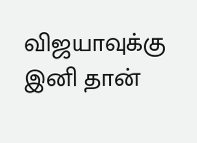விஜயாவுக்கு இனி தான்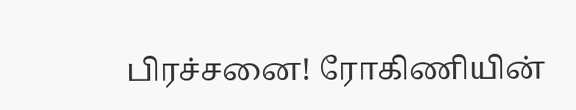பிரச்சனை! ரோகிணியின்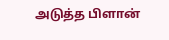அடுத்த பிளான்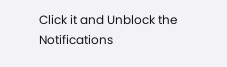Click it and Unblock the Notifications